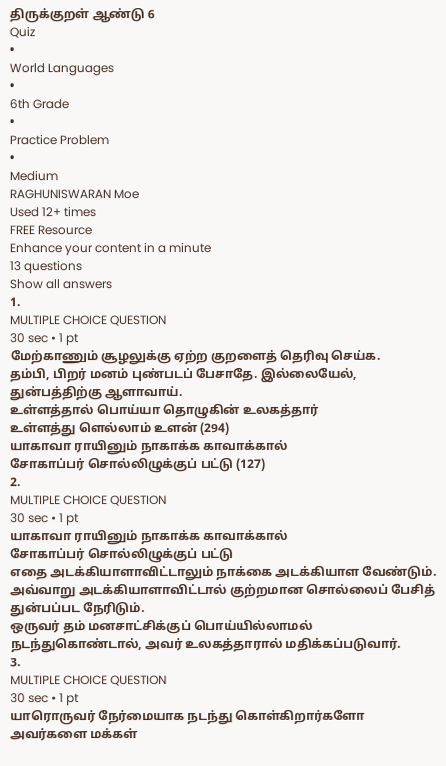திருக்குறள் ஆண்டு 6
Quiz
•
World Languages
•
6th Grade
•
Practice Problem
•
Medium
RAGHUNISWARAN Moe
Used 12+ times
FREE Resource
Enhance your content in a minute
13 questions
Show all answers
1.
MULTIPLE CHOICE QUESTION
30 sec • 1 pt
மேற்காணும் சூழலுக்கு ஏற்ற குறளைத் தெரிவு செய்க.
தம்பி, பிறர் மனம் புண்படப் பேசாதே. இல்லையேல், துன்பத்திற்கு ஆளாவாய்.
உள்ளத்தால் பொய்யா தொழுகின் உலகத்தார்
உள்ளத்து ளெல்லாம் உளன் (294)
யாகாவா ராயினும் நாகாக்க காவாக்கால்
சோகாப்பர் சொல்லிழுக்குப் பட்டு (127)
2.
MULTIPLE CHOICE QUESTION
30 sec • 1 pt
யாகாவா ராயினும் நாகாக்க காவாக்கால்
சோகாப்பர் சொல்லிழுக்குப் பட்டு
எதை அடக்கியாளாவிட்டாலும் நாக்கை அடக்கியாள வேண்டும். அவ்வாறு அடக்கியாளாவிட்டால் குற்றமான சொல்லைப் பேசித் துன்பப்பட நேரிடும்.
ஒருவர் தம் மனசாட்சிக்குப் பொய்யில்லாமல் நடந்துகொண்டால், அவர் உலகத்தாரால் மதிக்கப்படுவார்.
3.
MULTIPLE CHOICE QUESTION
30 sec • 1 pt
யாரொருவர் நேர்மையாக நடந்து கொள்கிறார்களோ அவர்களை மக்கள்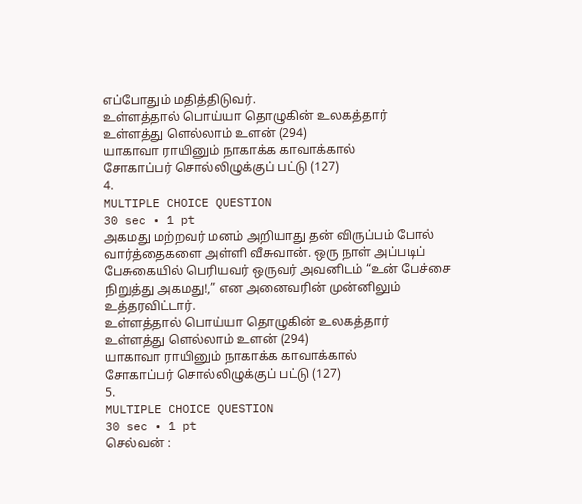எப்போதும் மதித்திடுவர்.
உள்ளத்தால் பொய்யா தொழுகின் உலகத்தார்
உள்ளத்து ளெல்லாம் உளன் (294)
யாகாவா ராயினும் நாகாக்க காவாக்கால்
சோகாப்பர் சொல்லிழுக்குப் பட்டு (127)
4.
MULTIPLE CHOICE QUESTION
30 sec • 1 pt
அகமது மற்றவர் மனம் அறியாது தன் விருப்பம் போல் வார்த்தைகளை அள்ளி வீசுவான். ஒரு நாள் அப்படிப் பேசுகையில் பெரியவர் ஒருவர் அவனிடம் “உன் பேச்சை நிறுத்து அகமது!,” என அனைவரின் முன்னிலும் உத்தரவிட்டார்.
உள்ளத்தால் பொய்யா தொழுகின் உலகத்தார்
உள்ளத்து ளெல்லாம் உளன் (294)
யாகாவா ராயினும் நாகாக்க காவாக்கால்
சோகாப்பர் சொல்லிழுக்குப் பட்டு (127)
5.
MULTIPLE CHOICE QUESTION
30 sec • 1 pt
செல்வன் :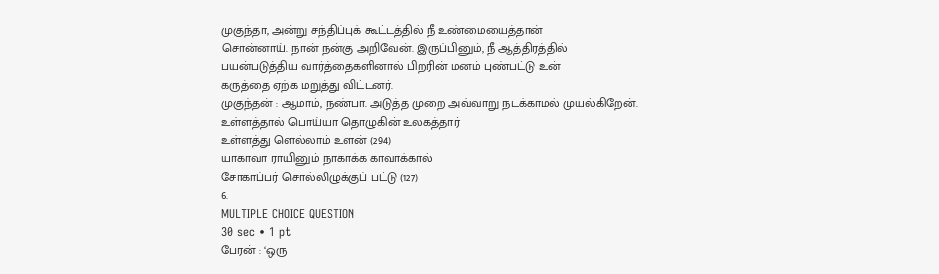முகுந்தா, அன்று சந்திப்புக் கூட்டத்தில் நீ உண்மையைத்தான்
சொன்னாய். நான் நன்கு அறிவேன். இருப்பினும், நீ ஆத்திரத்தில்
பயன்படுத்திய வார்த்தைகளினால் பிறரின் மனம் புண்பட்டு உன்
கருத்தை ஏற்க மறுத்து விட்டனர்.
முகுந்தன் : ஆமாம், நண்பா. அடுத்த முறை அவ்வாறு நடக்காமல் முயல்கிறேன்.
உள்ளத்தால் பொய்யா தொழுகின் உலகத்தார்
உள்ளத்து ளெல்லாம் உளன் (294)
யாகாவா ராயினும் நாகாக்க காவாக்கால்
சோகாப்பர் சொல்லிழுக்குப் பட்டு (127)
6.
MULTIPLE CHOICE QUESTION
30 sec • 1 pt
பேரன் : ‘ஒரு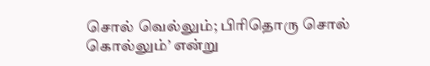சொல் வெல்லும்; பிரிதொரு சொல்
கொல்லும்’ என்று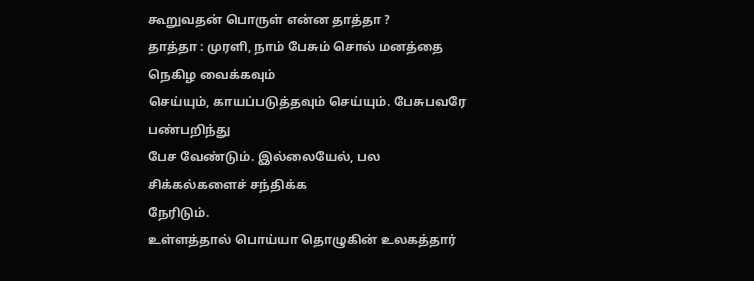கூறுவதன் பொருள் என்ன தாத்தா ?
தாத்தா : முரளி, நாம் பேசும் சொல் மனத்தை நெகிழ வைக்கவும்
செய்யும், காயப்படுத்தவும் செய்யும். பேசுபவரே பண்பறிந்து
பேச வேண்டும். இல்லையேல், பல சிக்கல்களைச் சந்திக்க
நேரிடும்.
உள்ளத்தால் பொய்யா தொழுகின் உலகத்தார்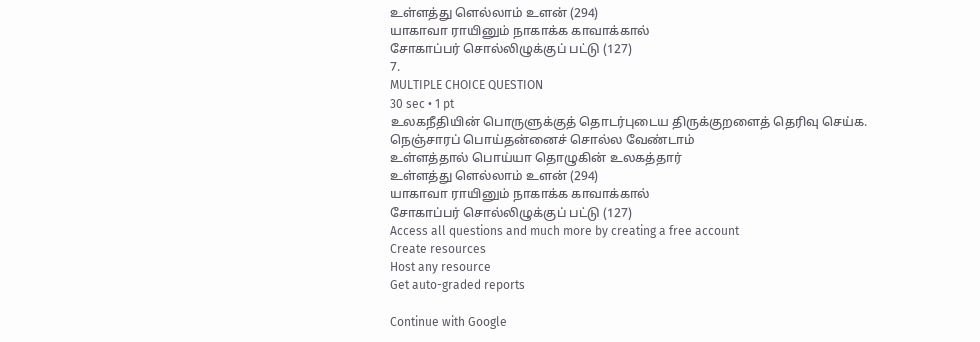உள்ளத்து ளெல்லாம் உளன் (294)
யாகாவா ராயினும் நாகாக்க காவாக்கால்
சோகாப்பர் சொல்லிழுக்குப் பட்டு (127)
7.
MULTIPLE CHOICE QUESTION
30 sec • 1 pt
உலகநீதியின் பொருளுக்குத் தொடர்புடைய திருக்குறளைத் தெரிவு செய்க.
நெஞ்சாரப் பொய்தன்னைச் சொல்ல வேண்டாம்
உள்ளத்தால் பொய்யா தொழுகின் உலகத்தார்
உள்ளத்து ளெல்லாம் உளன் (294)
யாகாவா ராயினும் நாகாக்க காவாக்கால்
சோகாப்பர் சொல்லிழுக்குப் பட்டு (127)
Access all questions and much more by creating a free account
Create resources
Host any resource
Get auto-graded reports

Continue with Google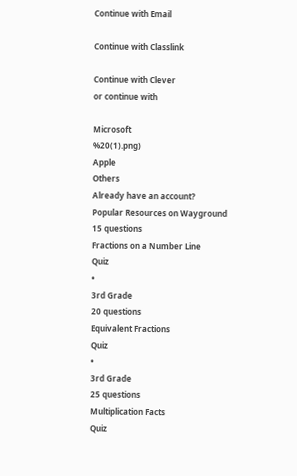Continue with Email

Continue with Classlink

Continue with Clever
or continue with

Microsoft
%20(1).png)
Apple
Others
Already have an account?
Popular Resources on Wayground
15 questions
Fractions on a Number Line
Quiz
•
3rd Grade
20 questions
Equivalent Fractions
Quiz
•
3rd Grade
25 questions
Multiplication Facts
Quiz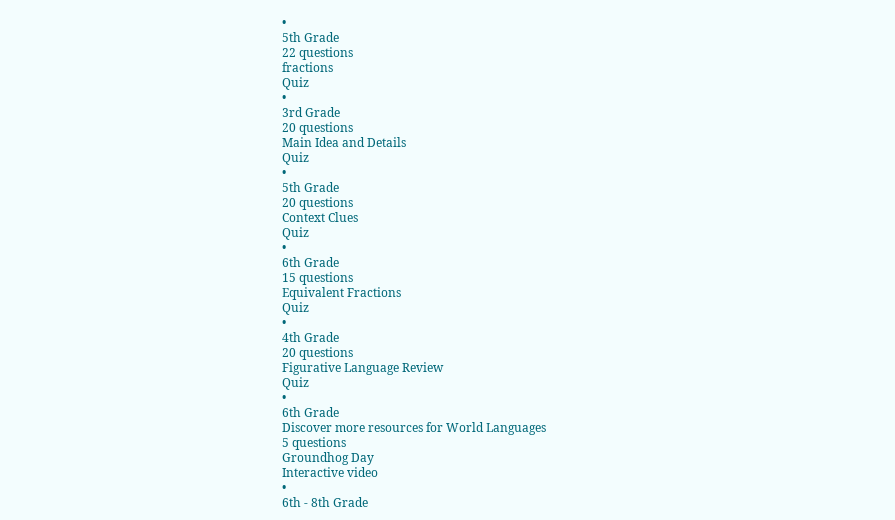•
5th Grade
22 questions
fractions
Quiz
•
3rd Grade
20 questions
Main Idea and Details
Quiz
•
5th Grade
20 questions
Context Clues
Quiz
•
6th Grade
15 questions
Equivalent Fractions
Quiz
•
4th Grade
20 questions
Figurative Language Review
Quiz
•
6th Grade
Discover more resources for World Languages
5 questions
Groundhog Day
Interactive video
•
6th - 8th Grade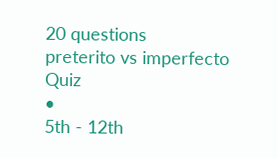20 questions
preterito vs imperfecto
Quiz
•
5th - 12th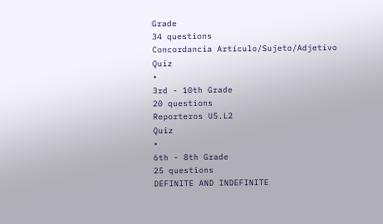Grade
34 questions
Concordancia Artículo/Sujeto/Adjetivo
Quiz
•
3rd - 10th Grade
20 questions
Reporteros U5.L2
Quiz
•
6th - 8th Grade
25 questions
DEFINITE AND INDEFINITE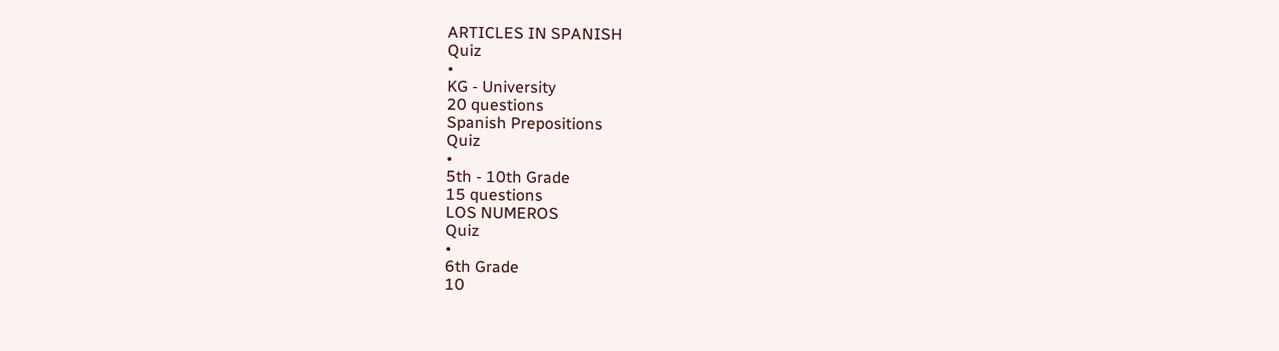ARTICLES IN SPANISH
Quiz
•
KG - University
20 questions
Spanish Prepositions
Quiz
•
5th - 10th Grade
15 questions
LOS NUMEROS
Quiz
•
6th Grade
10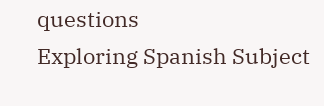questions
Exploring Spanish Subject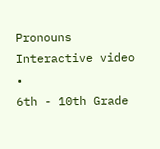Pronouns
Interactive video
•
6th - 10th Grade